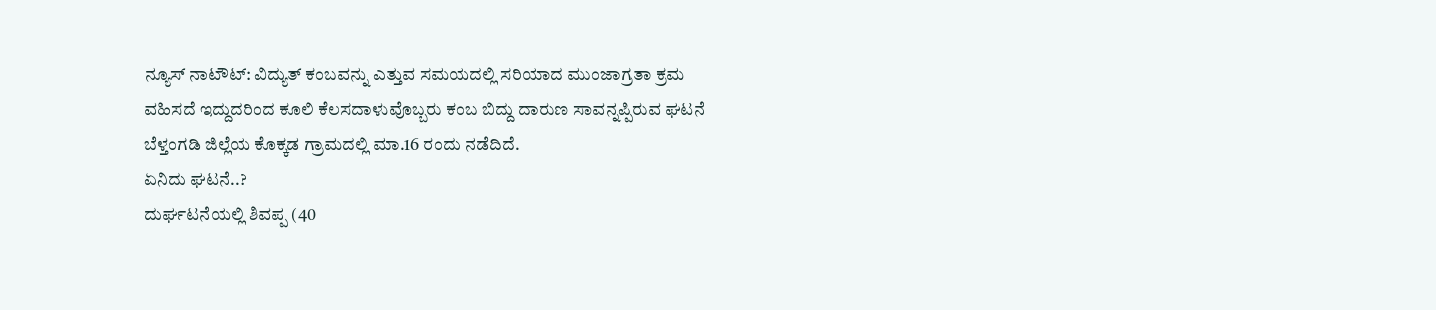ನ್ಯೂಸ್ ನಾಟೌಟ್: ವಿದ್ಯುತ್ ಕಂಬವನ್ನು ಎತ್ತುವ ಸಮಯದಲ್ಲಿ ಸರಿಯಾದ ಮುಂಜಾಗ್ರತಾ ಕ್ರಮ ವಹಿಸದೆ ಇದ್ದುದರಿಂದ ಕೂಲಿ ಕೆಲಸದಾಳುವೊಬ್ಬರು ಕಂಬ ಬಿದ್ದು ದಾರುಣ ಸಾವನ್ನಪ್ಪಿರುವ ಘಟನೆ ಬೆಳ್ತಂಗಡಿ ಜಿಲ್ಲೆಯ ಕೊಕ್ಕಡ ಗ್ರಾಮದಲ್ಲಿ ಮಾ.16 ರಂದು ನಡೆದಿದೆ.
ಏನಿದು ಘಟನೆ..?
ದುರ್ಘಟನೆಯಲ್ಲಿ ಶಿವಪ್ಪ (40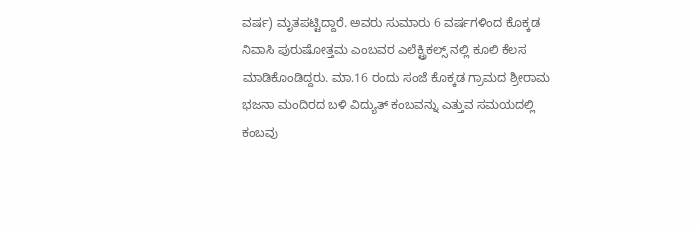ವರ್ಷ) ಮೃತಪಟ್ಟಿದ್ದಾರೆ. ಅವರು ಸುಮಾರು 6 ವರ್ಷಗಳಿಂದ ಕೊಕ್ಕಡ ನಿವಾಸಿ ಪುರುಷೋತ್ತಮ ಎಂಬವರ ಎಲೆಕ್ಟ್ರಿಕಲ್ಸ್ ನಲ್ಲಿ ಕೂಲಿ ಕೆಲಸ ಮಾಡಿಕೊಂಡಿದ್ದರು. ಮಾ.16 ರಂದು ಸಂಜೆ ಕೊಕ್ಕಡ ಗ್ರಾಮದ ಶ್ರೀರಾಮ ಭಜನಾ ಮಂದಿರದ ಬಳಿ ವಿದ್ಯುತ್ ಕಂಬವನ್ನು ಎತ್ತುವ ಸಮಯದಲ್ಲಿ ಕಂಬವು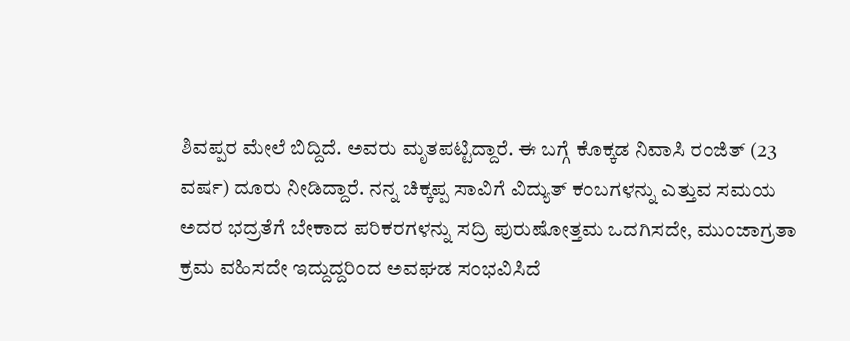ಶಿವಪ್ಪರ ಮೇಲೆ ಬಿದ್ದಿದೆ. ಅವರು ಮೃತಪಟ್ಟಿದ್ದಾರೆ. ಈ ಬಗ್ಗೆ ಕೊಕ್ಕಡ ನಿವಾಸಿ ರಂಜಿತ್ (23 ವರ್ಷ) ದೂರು ನೀಡಿದ್ದಾರೆ. ನನ್ನ ಚಿಕ್ಕಪ್ಪ ಸಾವಿಗೆ ವಿದ್ಯುತ್ ಕಂಬಗಳನ್ನು ಎತ್ತುವ ಸಮಯ ಅದರ ಭದ್ರತೆಗೆ ಬೇಕಾದ ಪರಿಕರಗಳನ್ನು ಸದ್ರಿ ಪುರುಷೋತ್ತಮ ಒದಗಿಸದೇ, ಮುಂಜಾಗ್ರತಾ ಕ್ರಮ ವಹಿಸದೇ ಇದ್ದುದ್ದರಿಂದ ಅವಘಡ ಸಂಭವಿಸಿದೆ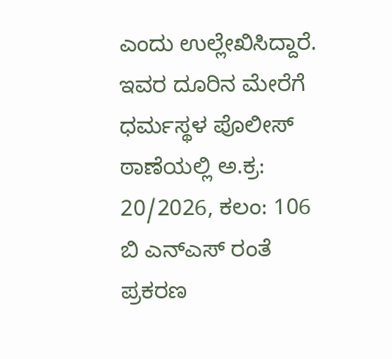ಎಂದು ಉಲ್ಲೇಖಿಸಿದ್ದಾರೆ. ಇವರ ದೂರಿನ ಮೇರೆಗೆ ಧರ್ಮಸ್ಥಳ ಪೊಲೀಸ್ ಠಾಣೆಯಲ್ಲಿ ಅ.ಕ್ರ: 20/2026, ಕಲಂ: 106 ಬಿ ಎನ್ಎಸ್ ರಂತೆ ಪ್ರಕರಣ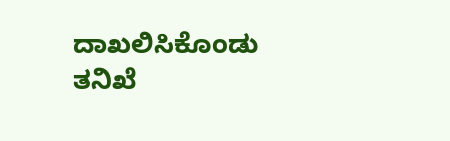ದಾಖಲಿಸಿಕೊಂಡು ತನಿಖೆ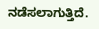ನಡೆಸಲಾಗುತ್ತಿದೆ.